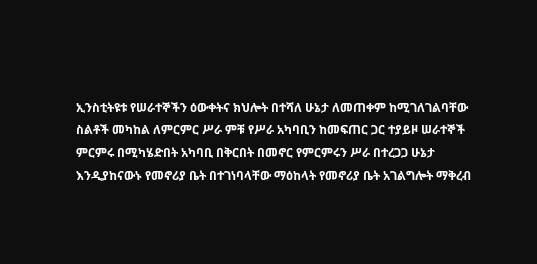ኢንስቲትዩቱ የሠራተኞችን ዕውቀትና ክህሎት በተሻለ ሁኔታ ለመጠቀም ከሚገለገልባቸው
ስልቶች መካከል ለምርምር ሥራ ምቹ የሥራ አካባቢን ከመፍጠር ጋር ተያይዞ ሠራተኞች
ምርምሩ በሚካሄድበት አካባቢ በቅርበት በመኖር የምርምሩን ሥራ በተረጋጋ ሁኔታ
እንዲያከናውኑ የመኖሪያ ቤት በተገነባላቸው ማዕከላት የመኖሪያ ቤት አገልግሎት ማቅረብ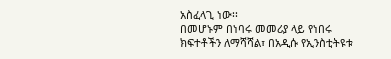አስፈላጊ ነው፡፡
በመሆኑም በነባሩ መመሪያ ላይ የነበሩ ክፍተቶችን ለማሻሻል፣ በአዲሱ የኢንስቲትዩቱ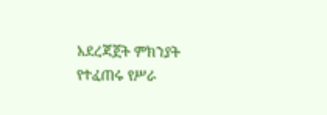አደረጃጀት ምክንያት የተፈጠሩ የሥራ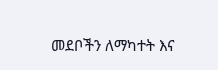መደቦችን ለማካተት እና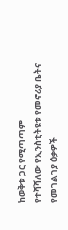ከወቅቱ ጋር የሚጣጣም
የተሻሻለው የኢንስቲትዩቱ የመኖሪያ ቤትና የመገልገያ ዕቃዎች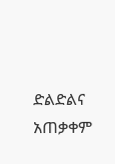ድልድልና አጠቃቀም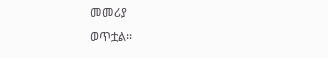መመሪያ
ወጥቷል፡፡